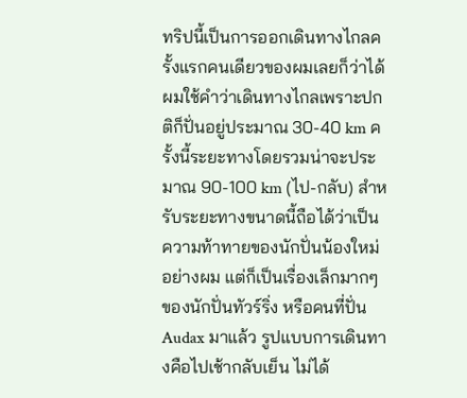ทริปนี้เป็นการออกเดินทางไกลครั้งแรกคนเดียวของผมเลยก็ว่าได้ ผมใช้คำว่าเดินทางไกลเพราะปกติก็ปั่นอยู่ประมาณ 30-40 km ครั้งนี้ระยะทางโดยรวมน่าจะประมาณ 90-100 km (ไป-กลับ) สำหรับระยะทางขนาดนี้ถือได้ว่าเป็นความท้าทายของนักปั่นน้องใหม่อย่างผม แต่ก็เป็นเรื่องเล็กมากๆ ของนักปั่นทัวร์ริ่ง หรือคนที่ปั่น Audax มาแล้ว รูปแบบการเดินทางคือไปเช้ากลับเย็น ไม่ได้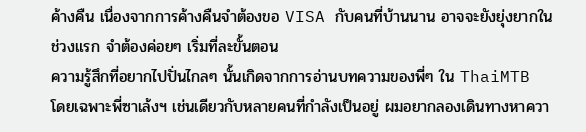ค้างคืน เนื่องจากการค้างคืนจำต้องขอ VISA กับคนที่บ้านนาน อาจจะยังยุ่งยากในช่วงแรก จำต้องค่อยๆ เริ่มที่ละขั้นตอน
ความรู้สึกที่อยากไปปั่นไกลๆ นั้นเกิดจากการอ่านบทความของพี่ๆ ใน ThaiMTB โดยเฉพาะพี่ซาเล้งฯ เช่นเดียวกับหลายคนที่กำลังเป็นอยู่ ผมอยากลองเดินทางหาควา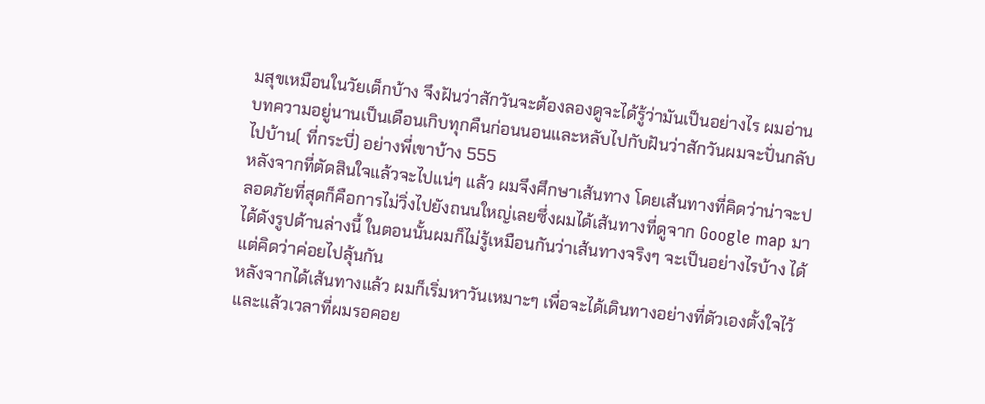มสุขเหมือนในวัยเด็กบ้าง จึงฝันว่าสักวันจะต้องลองดูจะได้รู้ว่ามันเป็นอย่างไร ผมอ่านบทความอยู่นานเป็นเดือนเกิบทุกคืนก่อนนอนและหลับไปกับฝันว่าสักวันผมจะปั่นกลับไปบ้าน( ที่กระบี่) อย่างพี่เขาบ้าง 555
หลังจากที่ตัดสินใจแล้วจะไปแน่ๆ แล้ว ผมจึงศึกษาเส้นทาง โดยเส้นทางที่คิดว่าน่าจะปลอดภัยที่สุดก็คือการไม่วิ่งไปยังถนนใหญ่เลยซึ่งผมได้เส้นทางที่ดูจาก Google map มาได้ดังรูปด้านล่างนี้ ในตอนนั้นผมก็ไม่รู้เหมือนกันว่าเส้นทางจริงๆ จะเป็นอย่างไรบ้าง ได้แต่คิดว่าค่อยไปลุ้นกัน
หลังจากได้เส้นทางแล้ว ผมก็เริ่มหาวันเหมาะๆ เพื่อจะได้เดินทางอย่างที่ตัวเองตั้งใจไว้ และแล้วเวลาที่ผมรอคอย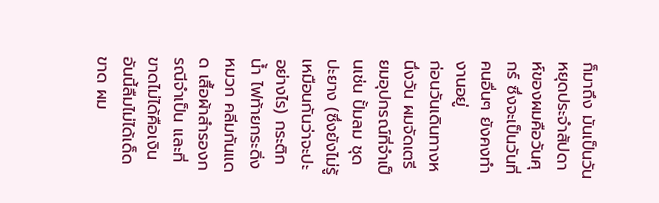ก็มาถึง มันเป็นวันหยุดประจำสัปดาห์ของผมคือวันศุกร์ ซึ่งจะเป็นวันที่คนอื่นๆ ยังคงทำงานอยู่
ก่อนวันเดินทางหนึ่งวัน ผมจัดเตรียมอุปกรณ์ที่จำเป็นเช่น ปั้มลม ชุดปะยาง (ซึ่งยังไม่รู้เหมือนกันว่าจะปะอย่างไร) กระติกน้ำ ไฟท้ายกระดิ่ง หมวก คลีมกันแดด เสื้อผ้าสำรองกรณีจำเป็น และที่ขาดไม่ได้คือเงินอันนี้ลืมไม่ได้เด็ดขาด ผม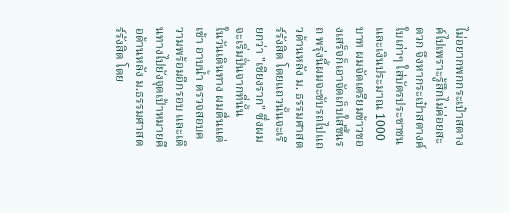ไม่อยากพกกระเป๋าสตางค์ไปเพราะรู้สึกไม่ค่อยสะดวก จึงหากระเป๋าสตางค์ใบเก่าๆ ใส่บัตรประชาชนและเงินประมาณ 1000 บาท ผมจัดเตรียมข้าวของเสร็จก็เอาจัดเก็บใส่ขึ้นรถ พรุ่งนี้ผมจะขับรถไปแถวด้านหลัง ม. ธรรมศาสตร์รังสิต โดยแถวนั้นจะเรียกว่า "เชียงราก" ซึ่งผมจะเริ่มปั่นจากที่นั้น
ในวันเดินทาง ผมตื่นแต่เช้า อาบน้ำ ตรวจสอบความพร้อมอีกรอบ และเดินทางไปยังจุดเป้าหมายคือด้านหลัง ม.ธรรมศาสตร์รังสิต โดย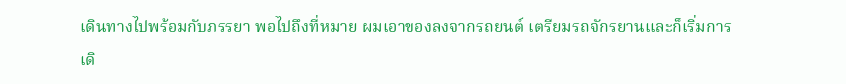เดินทางไปพร้อมกับภรรยา พอไปถึงที่หมาย ผมเอาของลงจากรถยนต์ เตรียมรถจักรยานและก็เริ่มการเดิ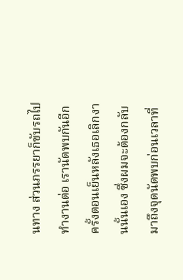นทาง ส่วนภรรยาก็ขับรถไปทำงานต่อ เรานัดพบกันอีกครั้งตอนเย็นหลังเธอเลิกงานนั้นเอง ซึ่งผมจะต้องกลับมาถึงจุดนัดพบก่อนเวลาที่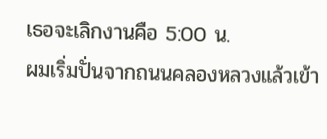เธอจะเลิกงานคือ 5:00 น.
ผมเริ่มปั่นจากถนนคลองหลวงแล้วเข้า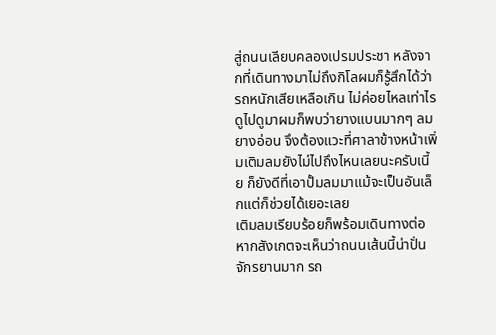สู่ถนนเลียบคลองเปรมประชา หลังจากที่เดินทางมาไม่ถึงกิโลผมก็รู้สึกได้ว่ารถหนักเสียเหลือเกิน ไม่ค่อยไหลเท่าไร ดูไปดูมาผมก็พบว่ายางแบนมากๆ ลมยางอ่อน จึงต้องแวะที่ศาลาข้างหน้าเพิ่มเติมลมยังไม่ไปถึงไหนเลยนะครับเนี้ย ก็ยังดีที่เอาปั้มลมมาแม้จะเป็นอันเล็กแต่ก็ช่วยได้เยอะเลย
เติมลมเรียบร้อยก็พร้อมเดินทางต่อ หากสังเกตจะเห็นว่าถนนเส้นนี้น่าปั่นจักรยานมาก รถ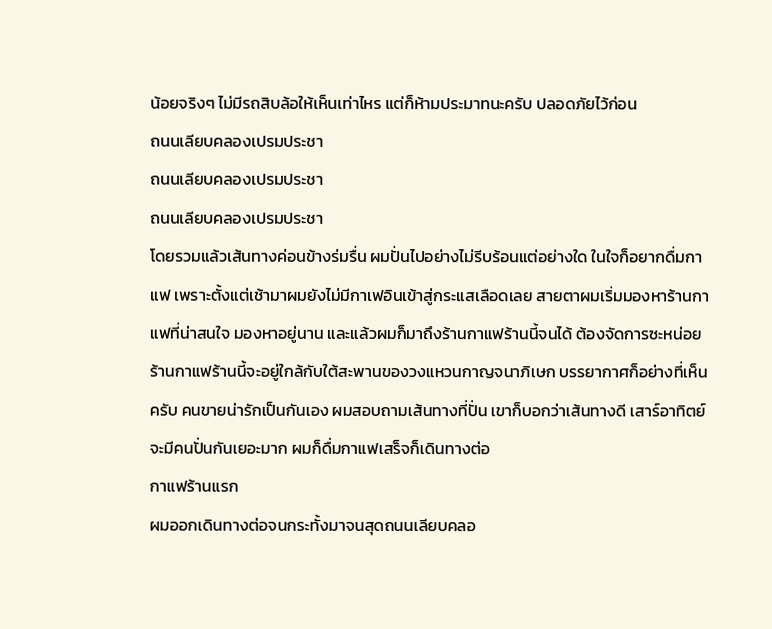น้อยจริงๆ ไม่มีรถสิบล้อให้เห็นเท่าไหร แต่ก็ห้ามประมาทนะครับ ปลอดภัยไว้ก่อน
ถนนเลียบคลองเปรมประชา
ถนนเลียบคลองเปรมประชา
ถนนเลียบคลองเปรมประชา
โดยรวมแล้วเส้นทางค่อนข้างร่มรื่น ผมปั่นไปอย่างไม่รีบร้อนแต่อย่างใด ในใจก็อยากดื่มกาแฟ เพราะตั้งแต่เช้ามาผมยังไม่มีกาเฟอินเข้าสู่กระแสเลือดเลย สายตาผมเริ่มมองหาร้านกาแฟที่น่าสนใจ มองหาอยู่นาน และแล้วผมก็มาถึงร้านกาแฟร้านนี้จนได้ ต้องจัดการซะหน่อย
ร้านกาแฟร้านนี้จะอยู่ใกล้กับใต้สะพานของวงแหวนกาญจนาภิเษก บรรยากาศก็อย่างที่เห็นครับ คนขายน่ารักเป็นกันเอง ผมสอบถามเส้นทางที่ปั่น เขาก็บอกว่าเส้นทางดี เสาร์อาทิตย์จะมีคนปั่นกันเยอะมาก ผมก็ดื่มกาแฟเสร็จก็เดินทางต่อ
กาแฟร้านแรก
ผมออกเดินทางต่อจนกระทั้งมาจนสุดถนนเลียบคลอ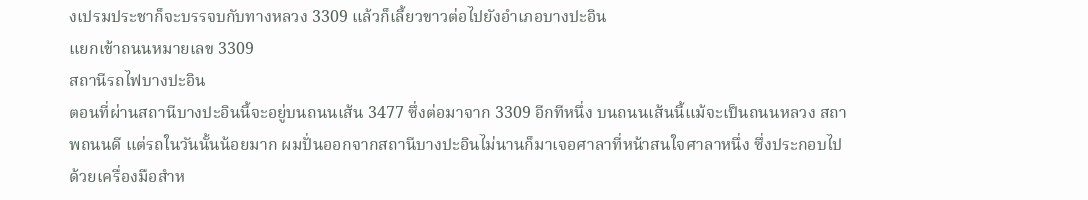งเปรมประชาก็จะบรรจบกับทางหลวง 3309 แล้วก็เลี้ยวขาวต่อไปยังอำเภอบางปะอิน
แยกเข้าถนนหมายเลข 3309
สถานีรถไฟบางปะอิน
ตอนที่ผ่านสถานีบางปะอินนี้จะอยู่บนถนนเส้น 3477 ซึ่งต่อมาจาก 3309 อีกทีหนึ่ง บนถนนเส้นนี้แม้จะเป็นถนนหลวง สถาพถนนดี แต่รถในวันนั้นน้อยมาก ผมปั่นออกจากสถานีบางปะอินไม่นานก็มาเจอศาลาที่หน้าสนใจศาลาหนึ่ง ซึ่งประกอบไปด้วยเครื่องมือสำห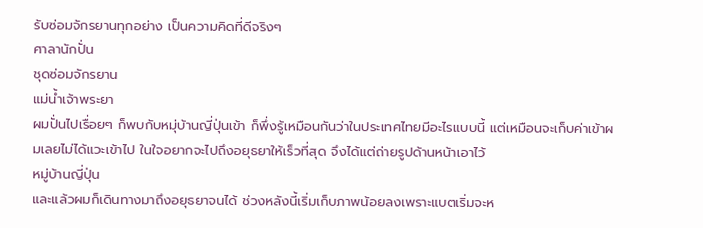รับซ่อมจักรยานทุกอย่าง เป็นความคิดที่ดีจริงๆ
ศาลานักปั่น
ชุดซ่อมจักรยาน
แม่น้ำเจ้าพระยา
ผมปั่นไปเรื่อยๆ ก็พบกับหมุ่บ้านญี่ปุ่นเข้า ก็พึ่งรู้เหมือนกันว่าในประเทศไทยมีอะไรแบบนี้ แต่เหมือนจะเก็บค่าเข้าผมเลยไม่ได้แวะเข้าไป ในใจอยากจะไปถึงอยุธยาให้เร็วที่สุด จึงได้แต่ถ่ายรูปด้านหน้าเอาไว้
หมู่บ้านญี่ปุ่น
และแล้วผมก็เดินทางมาถึงอยุธยาจนได้ ช่วงหลังนี้เริ่มเก็บภาพน้อยลงเพราะแบตเริ่มจะห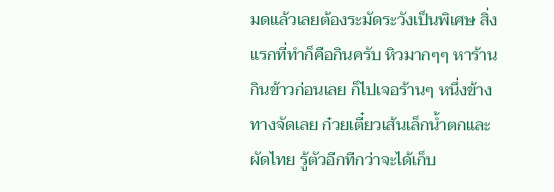มดแล้วเลยต้องระมัดระวังเป็นพิเศษ สิ่งแรกที่ทำก็คือกินครับ หิวมากๆๆ หาร้านกินข้าวก่อนเลย ก็ไปเจอร้านๆ หนึ่งข้างทางจัดเลย ก๋วยเตี๋ยวเส้นเล็กน้ำตกและผัดไทย รู้ตัวอีกทีกว่าจะได้เก็บ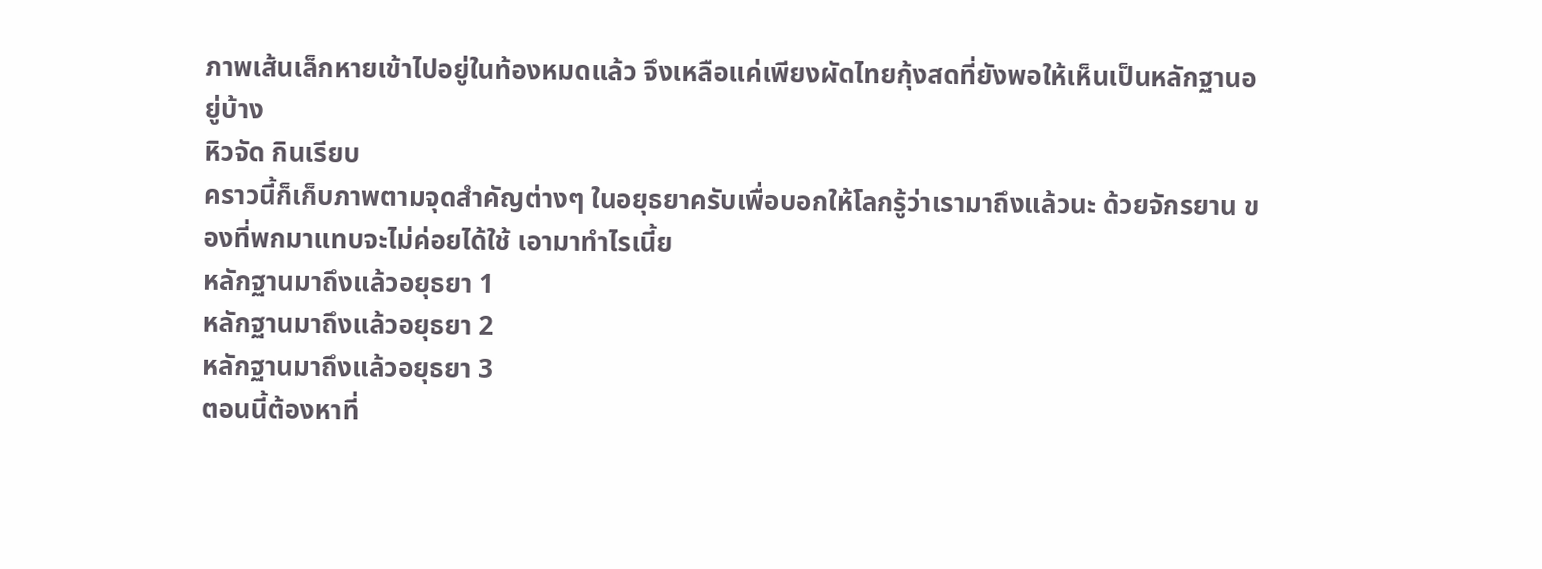ภาพเส้นเล็กหายเข้าไปอยู่ในท้องหมดแล้ว จึงเหลือแค่เพียงผัดไทยกุ้งสดที่ยังพอให้เห็นเป็นหลักฐานอยู่บ้าง
หิวจัด กินเรียบ
คราวนี้ก็เก็บภาพตามจุดสำคัญต่างๆ ในอยุธยาครับเพื่อบอกให้โลกรู้ว่าเรามาถึงแล้วนะ ด้วยจักรยาน ของที่พกมาแทบจะไม่ค่อยได้ใช้ เอามาทำไรเนี้ย
หลักฐานมาถึงแล้วอยุธยา 1
หลักฐานมาถึงแล้วอยุธยา 2
หลักฐานมาถึงแล้วอยุธยา 3
ตอนนี้ต้องหาที่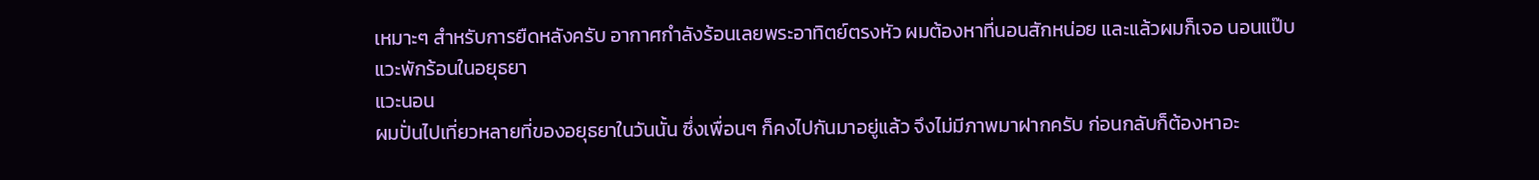เหมาะๆ สำหรับการยืดหลังครับ อากาศกำลังร้อนเลยพระอาทิตย์ตรงหัว ผมต้องหาที่นอนสักหน่อย และแล้วผมก็เจอ นอนแป๊บ
แวะพักร้อนในอยุธยา
แวะนอน
ผมปั่นไปเที่ยวหลายที่ของอยุธยาในวันนั้น ซึ่งเพื่อนๆ ก็คงไปกันมาอยู่แล้ว จึงไม่มีภาพมาฝากครับ ก่อนกลับก็ต้องหาอะ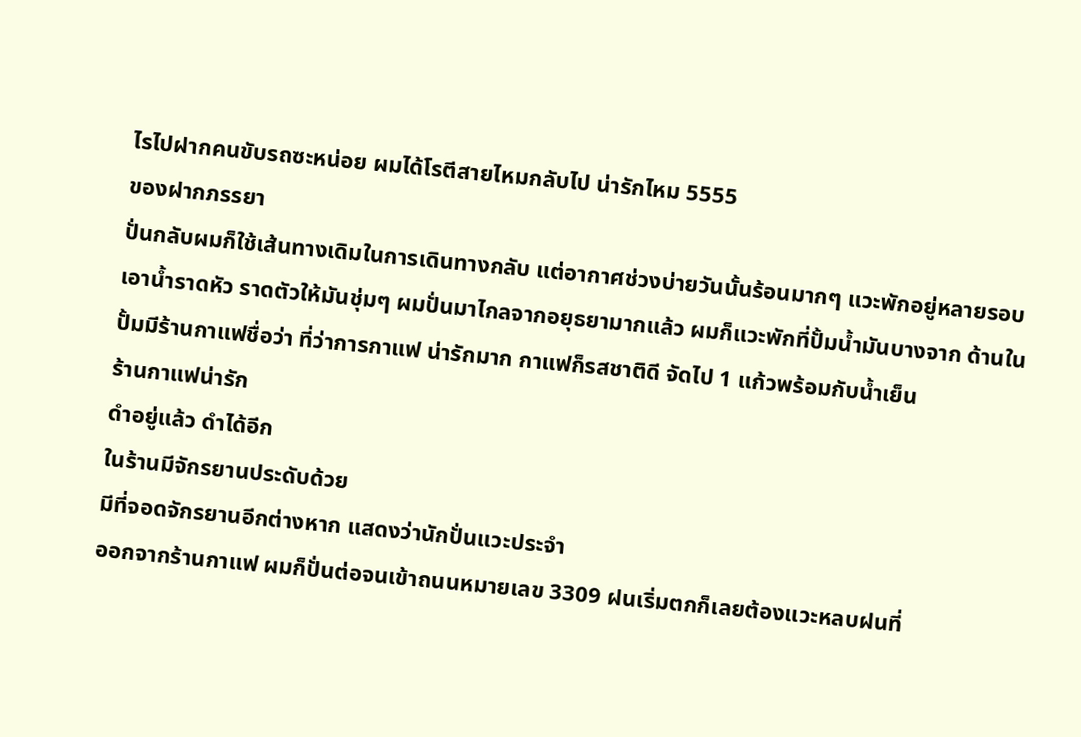ไรไปฝากคนขับรถซะหน่อย ผมได้โรตีสายไหมกลับไป น่ารักไหม 5555
ของฝากภรรยา
ปั่นกลับผมก็ใช้เส้นทางเดิมในการเดินทางกลับ แต่อากาศช่วงบ่ายวันนั้นร้อนมากๆ แวะพักอยู่หลายรอบ เอาน้ำราดหัว ราดตัวให้มันชุ่มๆ ผมปั่นมาไกลจากอยุธยามากแล้ว ผมก็แวะพักที่ปั้มน้ำมันบางจาก ด้านในปั้มมีร้านกาแฟชื่อว่า ที่ว่าการกาแฟ น่ารักมาก กาแฟก็รสชาติดี จัดไป 1 แก้วพร้อมกับน้ำเย็น
ร้านกาแฟน่ารัก
ดำอยู่แล้ว ดำได้อีก
ในร้านมีจักรยานประดับด้วย
มีที่จอดจักรยานอีกต่างหาก แสดงว่านักปั่นแวะประจำ
ออกจากร้านกาแฟ ผมก็ปั่นต่อจนเข้าถนนหมายเลข 3309 ฝนเริ่มตกก็เลยต้องแวะหลบฝนที่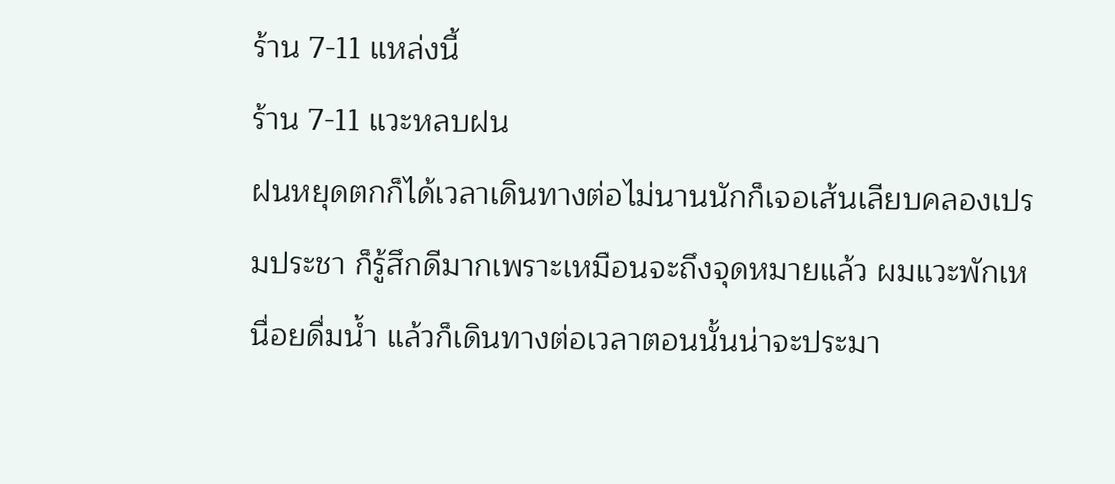ร้าน 7-11 แหล่งนี้
ร้าน 7-11 แวะหลบฝน
ฝนหยุดตกก็ได้เวลาเดินทางต่อไม่นานนักก็เจอเส้นเลียบคลองเปรมประชา ก็รู้สึกดีมากเพราะเหมือนจะถึงจุดหมายแล้ว ผมแวะพักเหนื่อยดื่มน้ำ แล้วก็เดินทางต่อเวลาตอนนั้นน่าจะประมา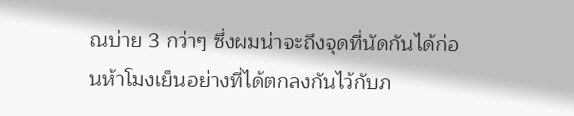ณบ่าย 3 กว่าๆ ซึ่งผมน่าจะถึงจุดที่นัดกันได้ก่อนห้าโมงเย็นอย่างที่ได้ตกลงกันไว้กับภ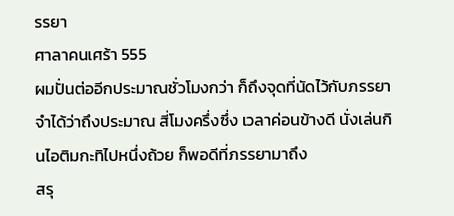รรยา
ศาลาคนเศร้า 555
ผมปั่นต่ออีกประมาณชั่วโมงกว่า ก็ถึงจุดที่นัดไว้กับภรรยา จำได้ว่าถึงประมาณ สี่โมงครึ่งซึ่ง เวลาค่อนข้างดี นั่งเล่นกินไอติมกะทิไปหนึ่งถ้วย ก็พอดีที่ภรรยามาถึง
สรุ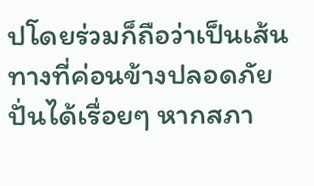ปโดยร่วมก็ถือว่าเป็นเส้นทางที่ค่อนข้างปลอดภัย ปั่นได้เรื่อยๆ หากสภา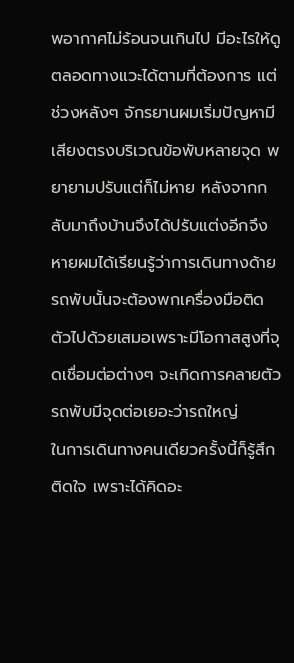พอากาศไม่ร้อนจนเกินไป มีอะไรให้ดูตลอดทางแวะได้ตามที่ต้องการ แต่ช่วงหลังๆ จักรยานผมเริ่มปัญหามีเสียงตรงบริเวณข้อพับหลายจุด พยายามปรับแต่ก็ไม่หาย หลังจากกลับมาถึงบ้านจึงได้ปรับแต่งอีกจึงหายผมได้เรียนรู้ว่าการเดินทางด้ายรถพับนั้นจะต้องพกเครื่องมือติดตัวไปด้วยเสมอเพราะมีโอกาสสูงที่จุดเชื่อมต่อต่างๆ จะเกิดการคลายตัว รถพับมีจุดต่อเยอะว่ารถใหญ่
ในการเดินทางคนเดียวครั้งนี้ก็รู้สึกติดใจ เพราะได้คิดอะ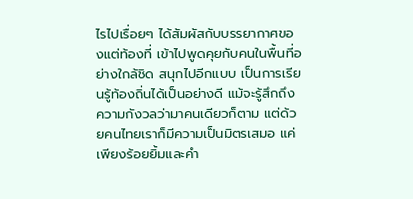ไรไปเรื่อยๆ ได้สัมผัสกับบรรยากาศของแต่ท้องที่ เข้าไปพูดคุยกับคนในพื้นที่อย่างใกล้ชิด สนุกไปอีกแบบ เป็นการเรียนรู้ท้องถิ่นได้เป็นอย่างดี แม้จะรู้สึกถึงความกังวลว่ามาคนเดียวก็ตาม แต่ด้วยคนไทยเราก็มีความเป็นมิตรเสมอ แค่เพียงร้อยยิ้มและคำ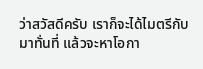ว่าสวัสดีครับ เราก็จะได้ไมตรีกับมาทั่นที่ แล้วจะหาโอกา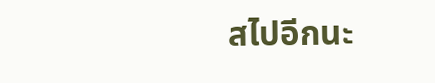สไปอีกนะ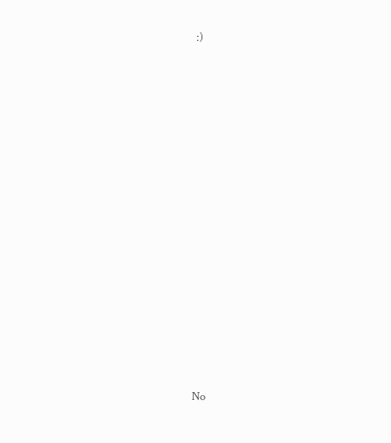:)
























No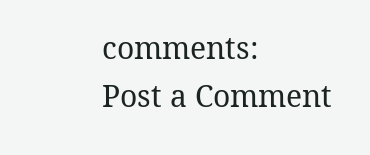comments:
Post a Comment